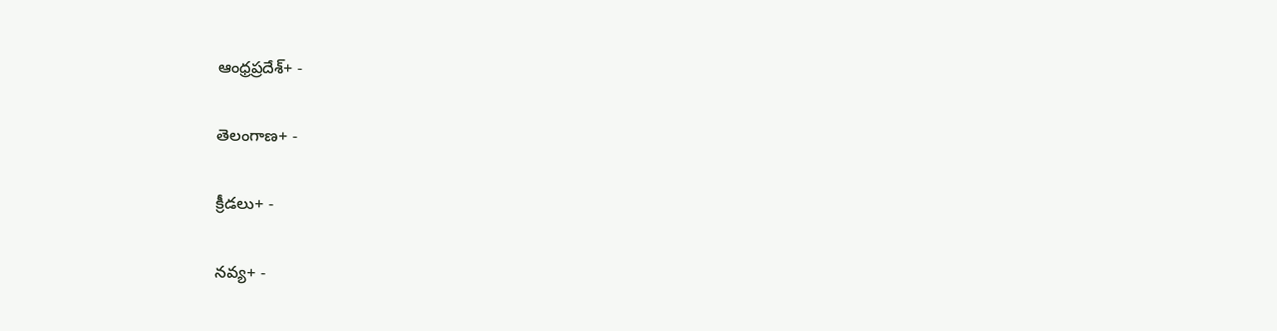ఆంధ్రప్రదేశ్+ -

తెలంగాణ+ -

క్రీడలు+ -

నవ్య+ -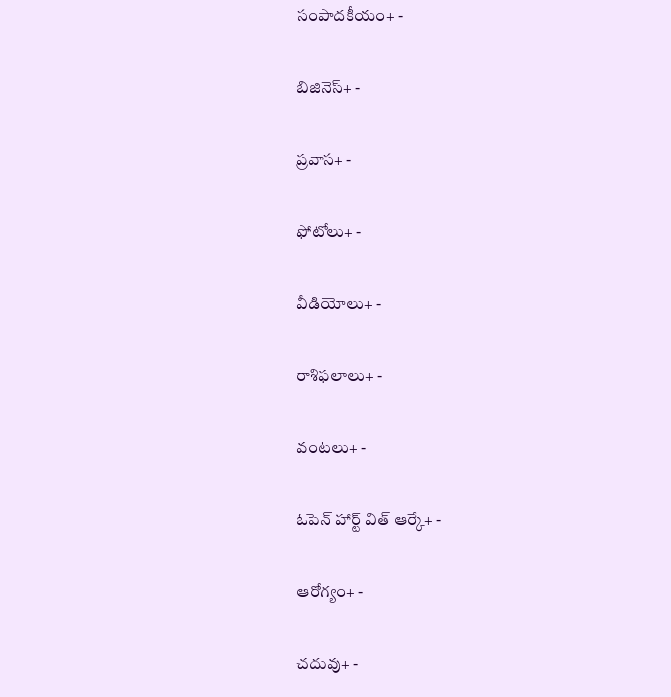సంపాదకీయం+ -

బిజినెస్+ -

ప్రవాస+ -

ఫోటోలు+ -

వీడియోలు+ -

రాశిఫలాలు+ -

వంటలు+ -

ఓపెన్ హార్ట్ విత్ ఆర్కే+ -

ఆరోగ్యం+ -

చదువు+ -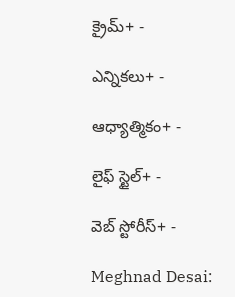క్రైమ్+ -

ఎన్నికలు+ -

ఆధ్యాత్మికం+ -

లైఫ్ స్టైల్+ -

వెబ్ స్టోరీస్+ -

Meghnad Desai: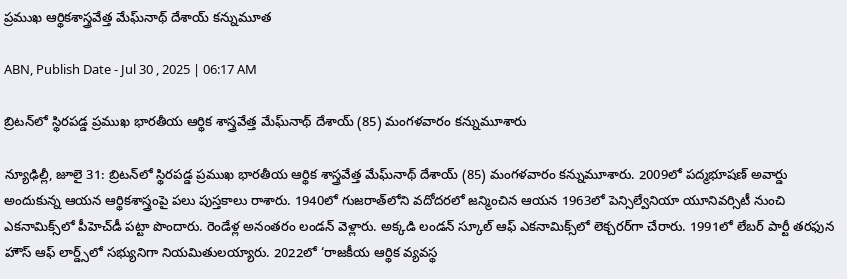ప్రముఖ ఆర్థికశాస్త్రవేత్త మేఘ్‌నాథ్‌ దేశాయ్‌ కన్నుమూత

ABN, Publish Date - Jul 30 , 2025 | 06:17 AM

బ్రిటన్‌లో స్థిరపడ్డ ప్రముఖ భారతీయ ఆర్థిక శాస్త్రవేత్త మేఘ్‌నాథ్‌ దేశాయ్‌ (85) మంగళవారం కన్నుమూశారు

న్యూఢిల్లీ, జూలై 31: బ్రిటన్‌లో స్థిరపడ్డ ప్రముఖ భారతీయ ఆర్థిక శాస్త్రవేత్త మేఘ్‌నాథ్‌ దేశాయ్‌ (85) మంగళవారం కన్నుమూశారు. 2009లో పద్మభూషణ్‌ అవార్డు అందుకున్న ఆయన ఆర్థికశాస్త్రంపై పలు పుస్తకాలు రాశారు. 1940లో గుజరాత్‌లోని వదోదరలో జన్మించిన ఆయన 1963లో పెన్సిల్వేనియా యూనివర్సిటీ నుంచి ఎకనామిక్స్‌లో పీహెచ్‌డీ పట్టా పొందారు. రెండేళ్ల అనంతరం లండన్‌ వెళ్లారు. అక్కడి లండన్‌ స్కూల్‌ ఆఫ్‌ ఎకనామిక్స్‌లో లెక్చరర్‌గా చేరారు. 1991లో లేబర్‌ పార్టీ తరఫున హౌస్‌ ఆఫ్‌ లార్డ్స్‌లో సభ్యునిగా నియమితులయ్యారు. 2022లో ‘రాజకీయ ఆర్థిక వ్యవస్థ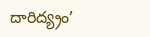దారిద్య్రం’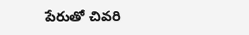పేరుతో చివరి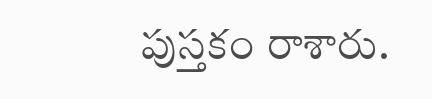పుస్తకం రాశారు.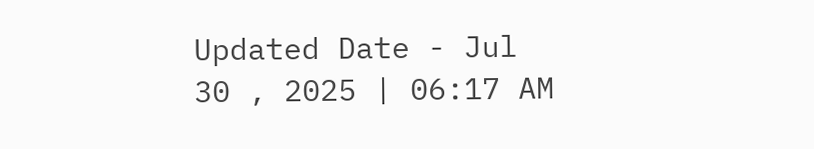Updated Date - Jul 30 , 2025 | 06:17 AM